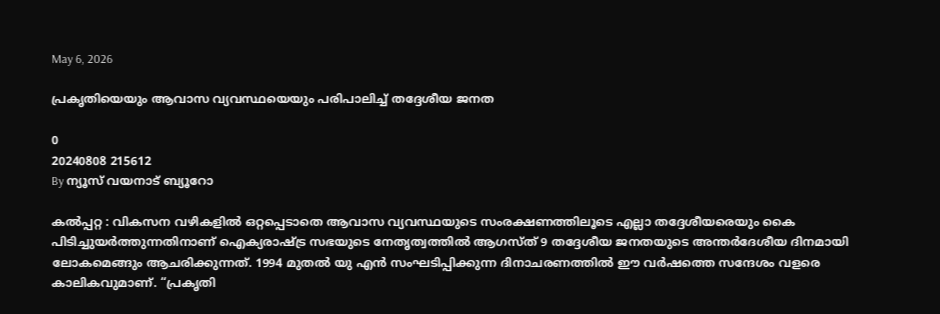May 6, 2026

പ്രകൃതിയെയും ആവാസ വ്യവസ്ഥയെയും പരിപാലിച്ച് തദ്ദേശീയ ജനത

0
20240808 215612
By ന്യൂസ് വയനാട് ബ്യൂറോ

കൽപ്പറ്റ : വികസന വഴികളിൽ ഒറ്റപ്പെടാതെ ആവാസ വ്യവസ്ഥയുടെ സംരക്ഷണത്തിലൂടെ എല്ലാ തദ്ദേശീയരെയും കൈ പിടിച്ചുയർത്തുന്നതിനാണ് ഐക്യരാഷ്ട്ര സഭയുടെ നേതൃത്വത്തിൽ ആഗസ്ത് 9 തദ്ദേശീയ ജനതയുടെ അന്തർദേശീയ ദിനമായി ലോകമെങ്ങും ആചരിക്കുന്നത്. 1994 മുതൽ യു എൻ സംഘടിപ്പിക്കുന്ന ദിനാചരണത്തിൽ ഈ വർഷത്തെ സന്ദേശം വളരെ കാലികവുമാണ്. “പ്രകൃതി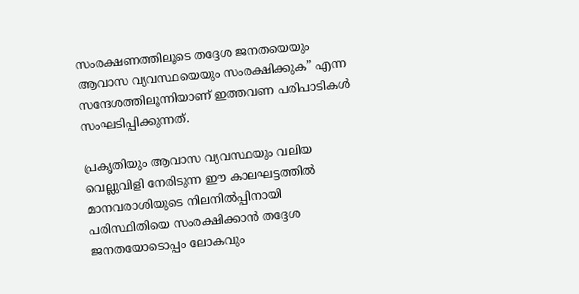സംരക്ഷണത്തിലൂടെ തദ്ദേശ ജനതയെയും ആവാസ വ്യവസ്ഥയെയും സംരക്ഷിക്കുക” എന്ന സന്ദേശത്തിലൂന്നിയാണ് ഇത്തവണ പരിപാടികൾ സംഘടിപ്പിക്കുന്നത്.

പ്രകൃതിയും ആവാസ വ്യവസ്ഥയും വലിയ വെല്ലുവിളി നേരിടുന്ന ഈ കാലഘട്ടത്തില്‍ മാനവരാശിയുടെ നിലനില്‍പ്പിനായി പരിസ്ഥിതിയെ സംരക്ഷിക്കാന്‍ തദ്ദേശ ജനതയോടൊപ്പം ലോകവും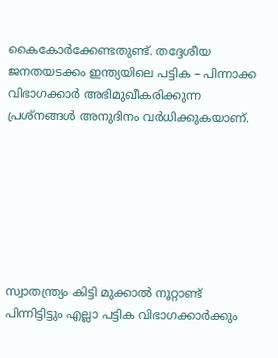കൈകോര്‍ക്കേണ്ടതുണ്ട്. തദ്ദേശീയ ജനതയടക്കം ഇന്ത്യയിലെ പട്ടിക – പിന്നാക്ക വിഭാഗക്കാർ അഭിമുഖീകരിക്കുന്ന പ്രശ്നങ്ങൾ അനുദിനം വർധിക്കുകയാണ്.







സ്വാതന്ത്ര്യം കിട്ടി മുക്കാൽ നൂറ്റാണ്ട് പിന്നിട്ടിട്ടും എല്ലാ പട്ടിക വിഭാഗക്കാർക്കും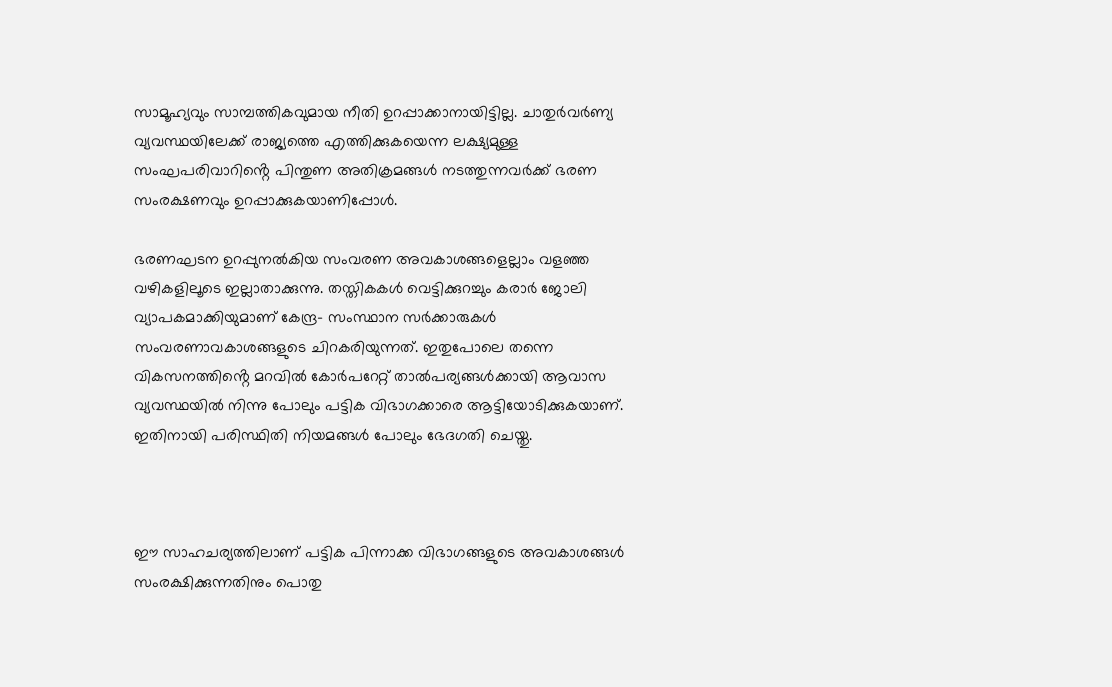സാമൂഹ്യവും സാമ്പത്തികവുമായ നീതി ഉറപ്പാക്കാനായിട്ടില്ല. ചാതുർവർണ്യ വ്യവസ്ഥയിലേക്ക് രാജ്യത്തെ എത്തിക്കുകയെന്ന ലക്ഷ്യമുള്ള സംഘപരിവാറിൻ്റെ പിന്തുണ അതിക്രമങ്ങൾ നടത്തുന്നവർക്ക് ഭരണ സംരക്ഷണവും ഉറപ്പാക്കുകയാണിപ്പോൾ.

ഭരണഘടന ഉറപ്പുനൽകിയ സംവരണ അവകാശങ്ങളെല്ലാം വളഞ്ഞ വഴികളിലൂടെ ഇല്ലാതാക്കുന്നു. തസ്തികകൾ വെട്ടിക്കുറച്ചും കരാർ ജോലി വ്യാപകമാക്കിയുമാണ് കേന്ദ്ര- സംസ്ഥാന സർക്കാരുകൾ സംവരണാവകാശങ്ങളുടെ ചിറകരിയുന്നത്. ഇതുപോലെ തന്നെ വികസനത്തിൻ്റെ മറവിൽ കോർപറേറ്റ് താൽപര്യങ്ങൾക്കായി ആവാസ വ്യവസ്ഥയിൽ നിന്നു പോലും പട്ടിക വിഭാഗക്കാരെ ആട്ടിയോടിക്കുകയാണ്. ഇതിനായി പരിസ്ഥിതി നിയമങ്ങൾ പോലും ഭേദഗതി ചെയ്തു.



ഈ സാഹചര്യത്തിലാണ് പട്ടിക പിന്നാക്ക വിഭാഗങ്ങളുടെ അവകാശങ്ങൾ സംരക്ഷിക്കുന്നതിനും പൊതു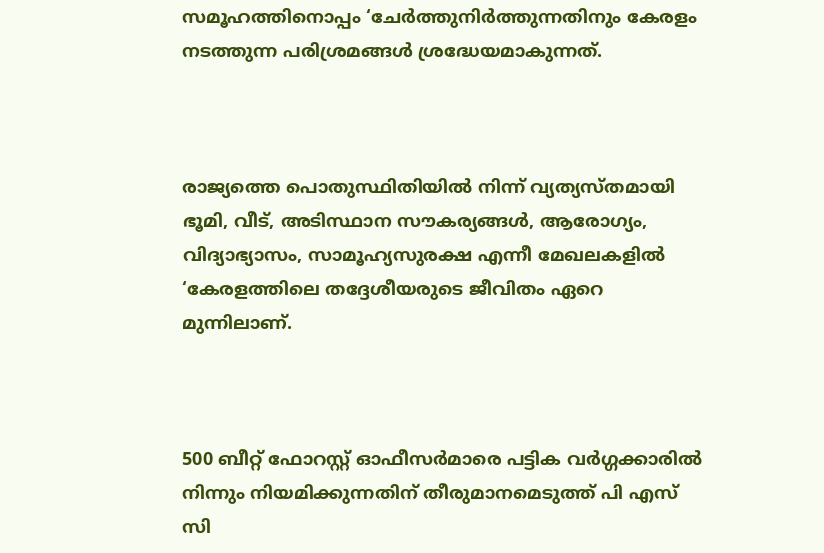സമൂഹത്തിനൊപ്പം ‘ചേര്‍ത്തുനിര്‍ത്തുന്നതിനും കേരളം നടത്തുന്ന പരിശ്രമങ്ങൾ ശ്രദ്ധേയമാകുന്നത്.



രാജ്യത്തെ പൊതുസ്ഥിതിയില്‍ നിന്ന് വ്യത്യസ്തമായി ഭൂമി, വീട്, അടിസ്ഥാന സൗകര്യങ്ങൾ, ആരോഗ്യം, വിദ്യാഭ്യാസം, സാമൂഹ്യസുരക്ഷ എന്നീ മേഖലകളില്‍ ‘കേരളത്തിലെ തദ്ദേശീയരുടെ ജീവിതം ഏറെ മുന്നിലാണ്.



500 ബീറ്റ് ഫോറസ്റ്റ് ഓഫീസര്‍മാരെ പട്ടിക വര്‍ഗ്ഗക്കാരില്‍ നിന്നും നിയമിക്കുന്നതിന് തീരുമാനമെടുത്ത് പി എസ് സി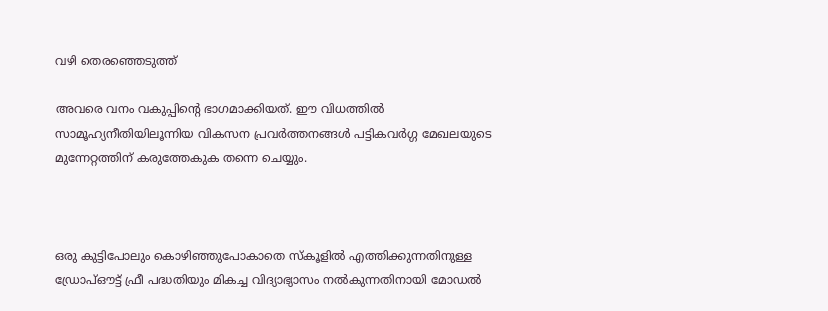വഴി തെരഞ്ഞെടുത്ത്

അവരെ വനം വകുപ്പിന്റെ ഭാഗമാക്കിയത്. ഈ വിധത്തിൽ സാമൂഹ്യനീതിയിലൂന്നിയ വികസന പ്രവര്‍ത്തനങ്ങള്‍ പട്ടികവര്‍ഗ്ഗ മേഖലയുടെ മുന്നേറ്റത്തിന് കരുത്തേകുക തന്നെ ചെയ്യും.



ഒരു കുട്ടിപോലും കൊഴിഞ്ഞുപോകാതെ സ്കൂളില്‍ എത്തിക്കുന്നതിനുള്ള ഡ്രോപ്ഔട്ട് ഫ്രീ പദ്ധതിയും മികച്ച വിദ്യാഭ്യാസം നല്‍കുന്നതിനായി മോഡല്‍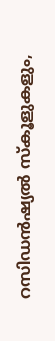റസിഡന്‍ഷ്യല്‍ സ്കൂളുകളും,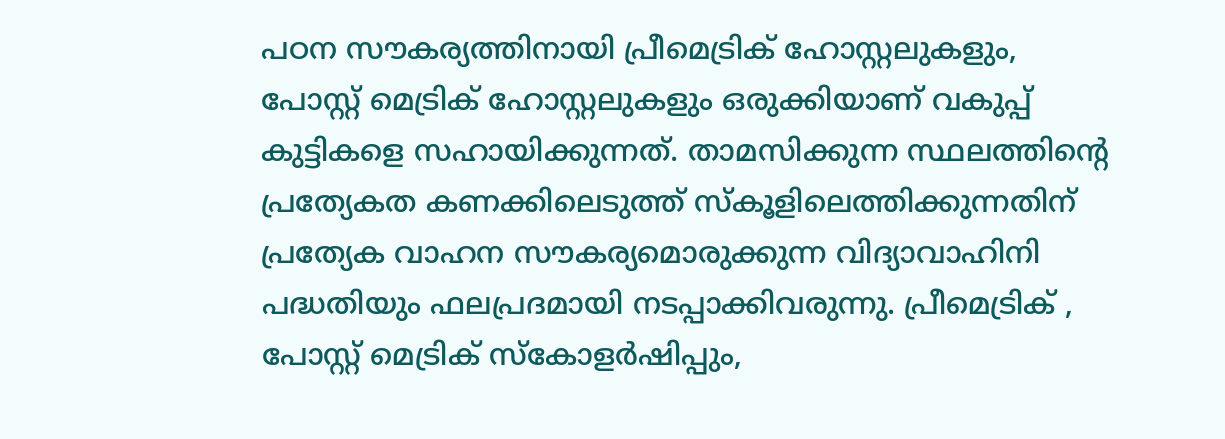പഠന സൗകര്യത്തിനായി പ്രീമെട്രിക് ഹോസ്റ്റലുകളും, പോസ്റ്റ് മെട്രിക് ഹോസ്റ്റലുകളും ഒരുക്കിയാണ് വകുപ്പ് കുട്ടികളെ സഹായിക്കുന്നത്. താമസിക്കുന്ന സ്ഥലത്തിന്റെ പ്രത്യേകത കണക്കിലെടുത്ത് സ്കൂളിലെത്തിക്കുന്നതിന് പ്രത്യേക വാഹന സൗകര്യമൊരുക്കുന്ന വിദ്യാവാഹിനി പദ്ധതിയും ഫലപ്രദമായി നടപ്പാക്കിവരുന്നു. പ്രീമെട്രിക് , പോസ്റ്റ് മെട്രിക് സ്കോളര്‍ഷിപ്പും,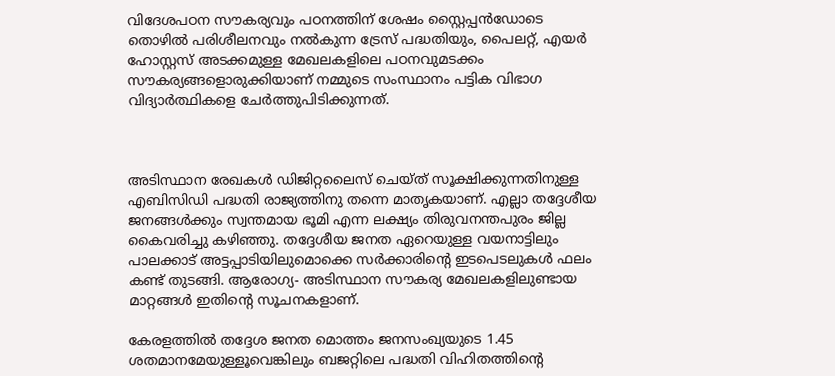വിദേശപഠന സൗകര്യവും പഠനത്തിന് ശേഷം സ്റ്റൈപ്പൻഡോടെ തൊഴില്‍ പരിശീലനവും നല്‍കുന്ന ട്രേസ് പദ്ധതിയും, പൈലറ്റ്, എയര്‍ ഹോസ്റ്റസ് അടക്കമുള്ള മേഖലകളിലെ പഠനവുമടക്കം സൗകര്യങ്ങളൊരുക്കിയാണ് നമ്മുടെ സംസ്ഥാനം പട്ടിക വിഭാഗ വിദ്യാര്‍ത്ഥികളെ ചേര്‍ത്തുപിടിക്കുന്നത്.



അടിസ്ഥാന രേഖകള്‍ ഡിജിറ്റലൈസ് ചെയ്ത് സൂക്ഷിക്കുന്നതിനുള്ള എബിസിഡി പദ്ധതി രാജ്യത്തിനു തന്നെ മാതൃകയാണ്. എല്ലാ തദ്ദേശീയ ജനങ്ങൾക്കും സ്വന്തമായ ഭൂമി എന്ന ലക്ഷ്യം തിരുവനന്തപുരം ജില്ല കൈവരിച്ചു കഴിഞ്ഞു. തദ്ദേശീയ ജനത ഏറെയുള്ള വയനാട്ടിലും പാലക്കാട് അട്ടപ്പാടിയിലുമൊക്കെ സർക്കാരിൻ്റെ ഇടപെടലുകൾ ഫലം കണ്ട് തുടങ്ങി. ആരോഗ്യ- അടിസ്ഥാന സൗകര്യ മേഖലകളിലുണ്ടായ മാറ്റങ്ങൾ ഇതിൻ്റെ സൂചനകളാണ്.

കേരളത്തില്‍ തദ്ദേശ ജനത മൊത്തം ജനസംഖ്യയുടെ 1.45 ശതമാനമേയുള്ളൂവെങ്കിലും ബജറ്റിലെ പദ്ധതി വിഹിതത്തിന്റെ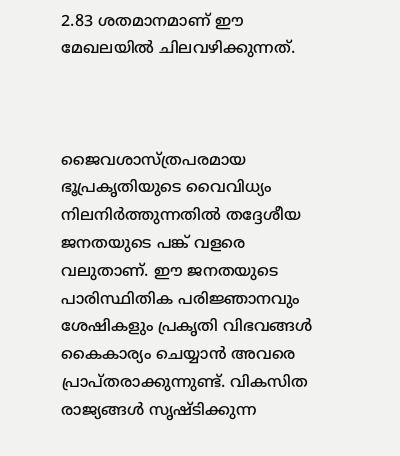2.83 ശതമാനമാണ് ഈ മേഖലയിൽ ചിലവഴിക്കുന്നത്.



ജൈവശാസ്ത്രപരമായ ഭൂപ്രകൃതിയുടെ വൈവിധ്യം നിലനിർത്തുന്നതിൽ തദ്ദേശീയ ജനതയുടെ പങ്ക് വളരെ വലുതാണ്. ഈ ജനതയുടെ പാരിസ്ഥിതിക പരിജ്ഞാനവും ശേഷികളും പ്രകൃതി വിഭവങ്ങൾ കൈകാര്യം ചെയ്യാൻ അവരെ പ്രാപ്തരാക്കുന്നുണ്ട്. വികസിത രാജ്യങ്ങള്‍ സൃഷ്ടിക്കുന്ന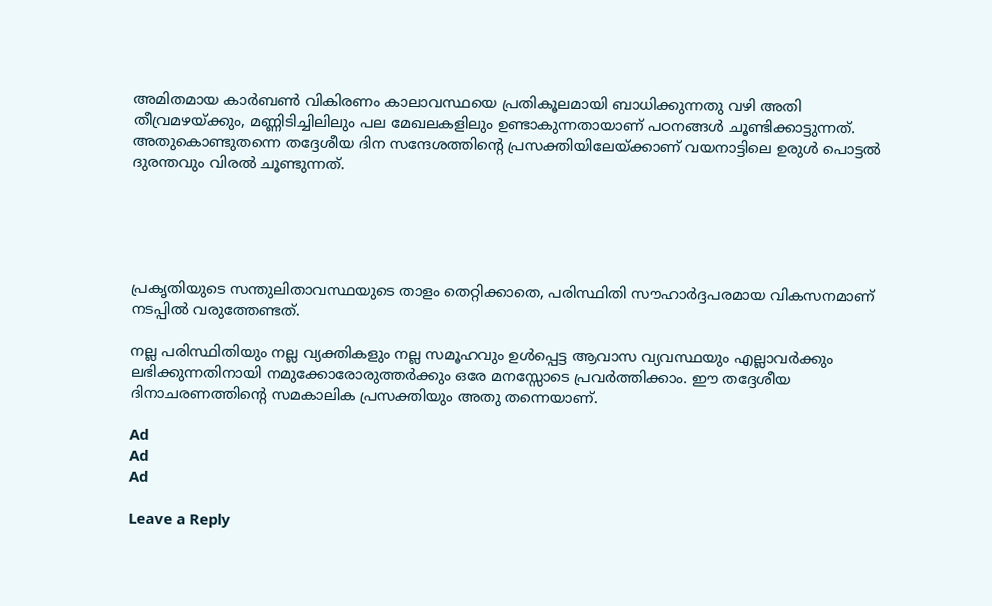അമിതമായ കാർബൺ വികിരണം കാലാവസ്ഥയെ പ്രതികൂലമായി ബാധിക്കുന്നതു വഴി അതി തീവ്രമഴയ്ക്കും, മണ്ണിടിച്ചിലിലും പല മേഖലകളിലും ഉണ്ടാകുന്നതായാണ് പഠനങ്ങള്‍ ചൂണ്ടിക്കാട്ടുന്നത്. അതുകൊണ്ടുതന്നെ തദ്ദേശീയ ദിന സന്ദേശത്തിന്റെ പ്രസക്തിയിലേയ്ക്കാണ് വയനാട്ടിലെ ഉരുൾ പൊട്ടൽ ദുരന്തവും വിരല്‍ ചൂണ്ടുന്നത്.





പ്രകൃതിയുടെ സന്തുലിതാവസ്ഥയുടെ താളം തെറ്റിക്കാതെ, പരിസ്ഥിതി സൗഹാർദ്ദപരമായ വികസനമാണ് നടപ്പിൽ വരുത്തേണ്ടത്.

നല്ല പരിസ്ഥിതിയും നല്ല വ്യക്തികളും നല്ല സമൂഹവും ഉള്‍പ്പെട്ട ആവാസ വ്യവസ്ഥയും എല്ലാവർക്കും ലഭിക്കുന്നതിനായി നമുക്കോരോരുത്തര്‍ക്കും ഒരേ മനസ്സോടെ പ്രവര്‍ത്തിക്കാം. ഈ തദ്ദേശീയ ദിനാചരണത്തിൻ്റെ സമകാലിക പ്രസക്തിയും അതു തന്നെയാണ്.

Ad
Ad
Ad

Leave a Reply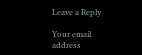Leave a Reply

Your email address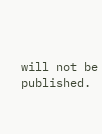will not be published.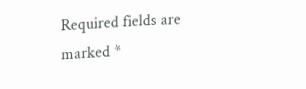Required fields are marked *